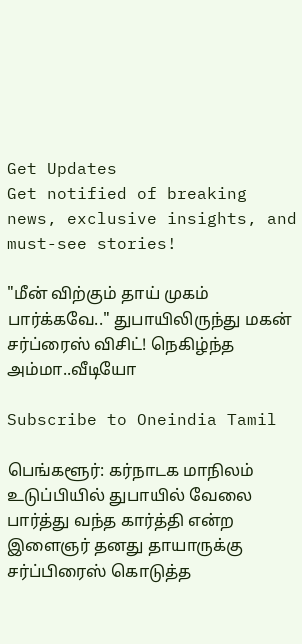Get Updates
Get notified of breaking news, exclusive insights, and must-see stories!

"மீன் விற்கும் தாய் முகம் பார்க்கவே.." துபாயிலிருந்து மகன் சர்ப்ரைஸ் விசிட்! நெகிழ்ந்த அம்மா..வீடியோ

Subscribe to Oneindia Tamil

பெங்களூர்: கர்நாடக மாநிலம் உடுப்பியில் துபாயில் வேலை பார்த்து வந்த கார்த்தி என்ற இளைஞர் தனது தாயாருக்கு சர்ப்பிரைஸ் கொடுத்த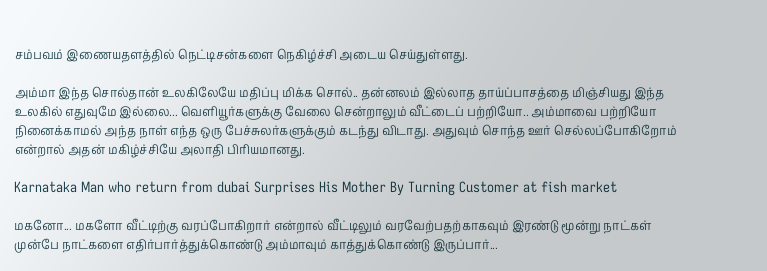சம்பவம் இணையதளத்தில் நெட்டிசன்களை நெகிழ்ச்சி அடைய செய்துள்ளது.

அம்மா இந்த சொல்தான் உலகிலேயே மதிப்பு மிக்க சொல்.. தன்னலம் இல்லாத தாய்ப்பாசத்தை மிஞ்சியது இந்த உலகில் எதுவுமே இல்லை... வெளியூர்களுக்கு வேலை சென்றாலும் வீட்டைப் பற்றியோ.. அம்மாவை பற்றியோ நினைக்காமல் அந்த நாள் எந்த ஒரு பேச்சுலர்களுக்கும் கடந்து விடாது. அதுவும் சொந்த ஊர் செல்லப்போகிறோம் என்றால் அதன் மகிழ்ச்சியே அலாதி பிரியமானது.

Karnataka Man who return from dubai Surprises His Mother By Turning Customer at fish market

மகனோ... மகளோ வீட்டிற்கு வரப்போகிறார் என்றால் வீட்டிலும் வரவேற்பதற்காகவும் இரண்டு மூன்று நாட்கள் முன்பே நாட்களை எதிர்பார்த்துக்கொண்டு அம்மாவும் காத்துக்கொண்டு இருப்பார்...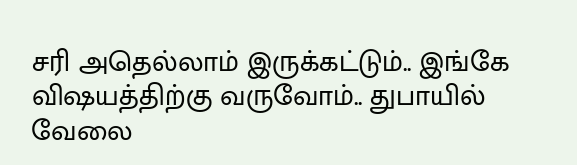சரி அதெல்லாம் இருக்கட்டும்.. இங்கே விஷயத்திற்கு வருவோம்.. துபாயில் வேலை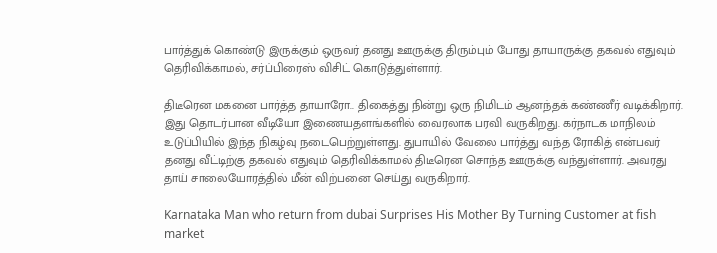பார்த்துக் கொண்டு இருக்கும் ஒருவர் தனது ஊருக்கு திரும்பும் போது தாயாருக்கு தகவல் எதுவும் தெரிவிக்காமல், சர்ப்பிரைஸ் விசிட் கொடுத்துள்ளார்.

திடீரென மகனை பார்த்த தாயாரோ.. திகைத்து நின்று ஒரு நிமிடம் ஆனந்தக் கண்ணீர் வடிக்கிறார். இது தொடர்பான வீடியோ இணையதளங்களில் வைரலாக பரவி வருகிறது. கர்நாடக மாநிலம் உடுப்பியில் இந்த நிகழ்வு நடைபெற்றுள்ளது. துபாயில் வேலை பார்த்து வந்த ரோகித் என்பவர் தனது வீட்டிற்கு தகவல் எதுவும் தெரிவிக்காமல் திடீரென சொந்த ஊருக்கு வந்துள்ளார். அவரது தாய் சாலையோரத்தில் மீன் விற்பனை செய்து வருகிறார்.

Karnataka Man who return from dubai Surprises His Mother By Turning Customer at fish market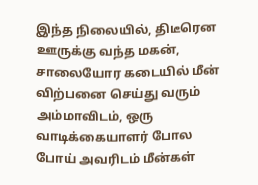இந்த நிலையில், திடீரென ஊருக்கு வந்த மகன், சாலையோர கடையில் மீன் விற்பனை செய்து வரும் அம்மாவிடம், ஒரு வாடிக்கையாளர் போல போய் அவரிடம் மீன்கள்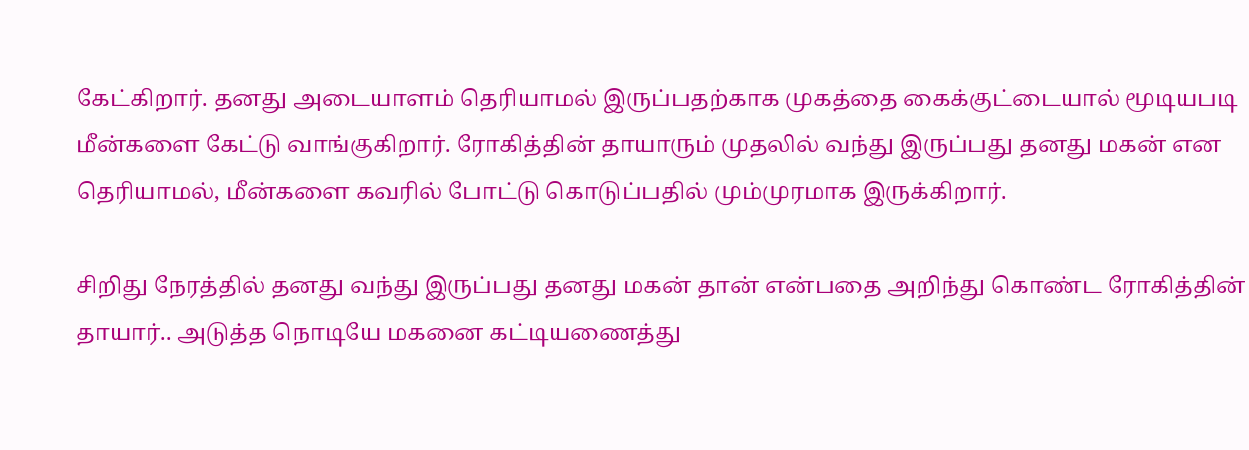கேட்கிறார். தனது அடையாளம் தெரியாமல் இருப்பதற்காக முகத்தை கைக்குட்டையால் மூடியபடி மீன்களை கேட்டு வாங்குகிறார். ரோகித்தின் தாயாரும் முதலில் வந்து இருப்பது தனது மகன் என தெரியாமல், மீன்களை கவரில் போட்டு கொடுப்பதில் மும்முரமாக இருக்கிறார்.

சிறிது நேரத்தில் தனது வந்து இருப்பது தனது மகன் தான் என்பதை அறிந்து கொண்ட ரோகித்தின் தாயார்.. அடுத்த நொடியே மகனை கட்டியணைத்து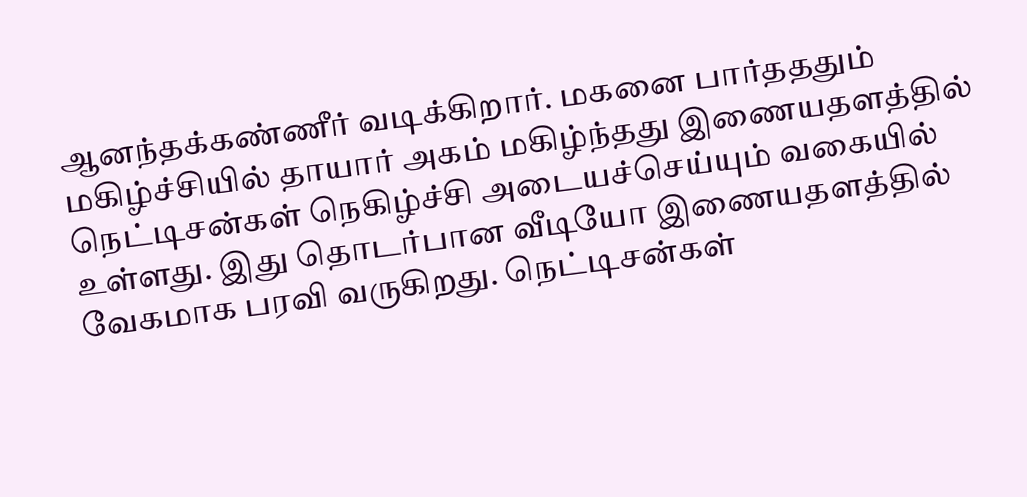ஆனந்தக்கண்ணீர் வடிக்கிறார். மகனை பார்தததும் மகிழ்ச்சியில் தாயார் அகம் மகிழ்ந்தது இணையதளத்தில் நெட்டிசன்கள் நெகிழ்ச்சி அடையச்செய்யும் வகையில் உள்ளது. இது தொடர்பான வீடியோ இணையதளத்தில் வேகமாக பரவி வருகிறது. நெட்டிசன்கள்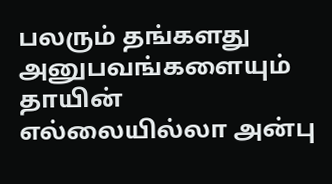பலரும் தங்களது அனுபவங்களையும் தாயின் எல்லையில்லா அன்பு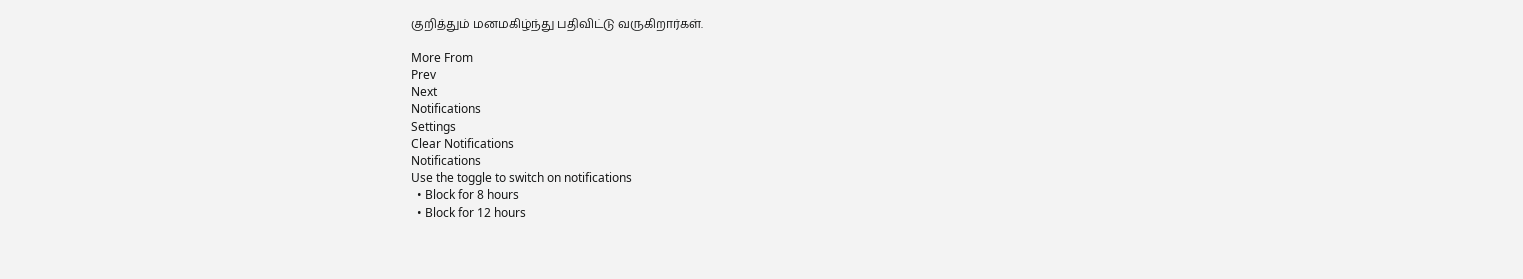குறித்தும் மனமகிழ்ந்து பதிவிட்டு வருகிறார்கள்.

More From
Prev
Next
Notifications
Settings
Clear Notifications
Notifications
Use the toggle to switch on notifications
  • Block for 8 hours
  • Block for 12 hours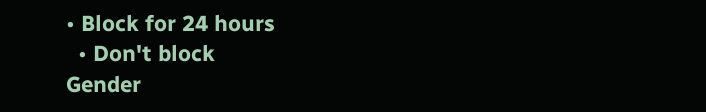• Block for 24 hours
  • Don't block
Gender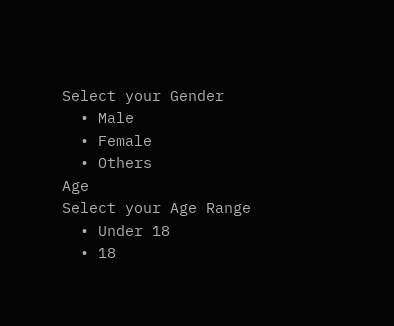Select your Gender
  • Male
  • Female
  • Others
Age
Select your Age Range
  • Under 18
  • 18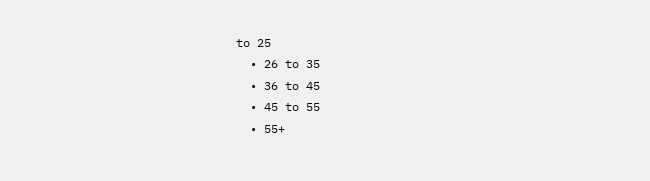to 25
  • 26 to 35
  • 36 to 45
  • 45 to 55
  • 55+